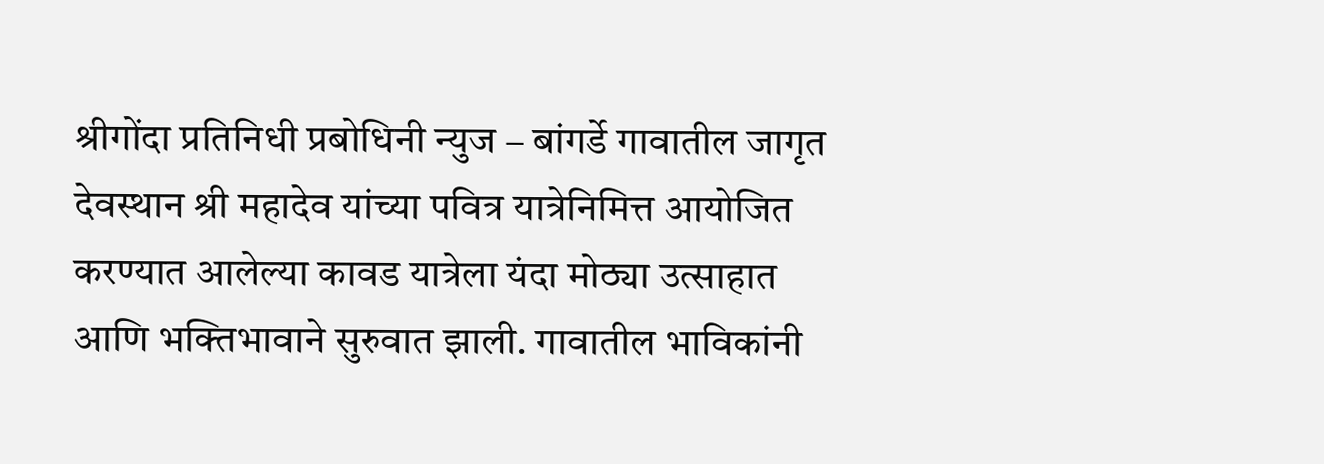श्रीगोंदा प्रतिनिधी प्रबोधिनी न्युज – बांगर्डे गावातील जागृत देवस्थान श्री महादेव यांच्या पवित्र यात्रेनिमित्त आयोजित करण्यात आलेल्या कावड यात्रेला यंदा मोठ्या उत्साहात आणि भक्तिभावाने सुरुवात झाली. गावातील भाविकांनी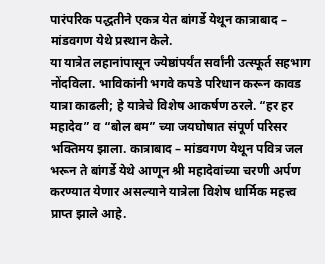पारंपरिक पद्धतीने एकत्र येत बांगर्डे येथून कात्राबाद – मांडवगण येथे प्रस्थान केले.
या यात्रेत लहानांपासून ज्येष्ठांपर्यंत सर्वांनी उत्स्फूर्त सहभाग नोंदविला. भाविकांनी भगवे कपडे परिधान करून कावड यात्रा काढली; हे यात्रेचे विशेष आकर्षण ठरले. “हर हर महादेव” व “बोल बम” च्या जयघोषात संपूर्ण परिसर भक्तिमय झाला. कात्राबाद – मांडवगण येथून पवित्र जल भरून ते बांगर्डे येथे आणून श्री महादेवांच्या चरणी अर्पण करण्यात येणार असल्याने यात्रेला विशेष धार्मिक महत्त्व प्राप्त झाले आहे.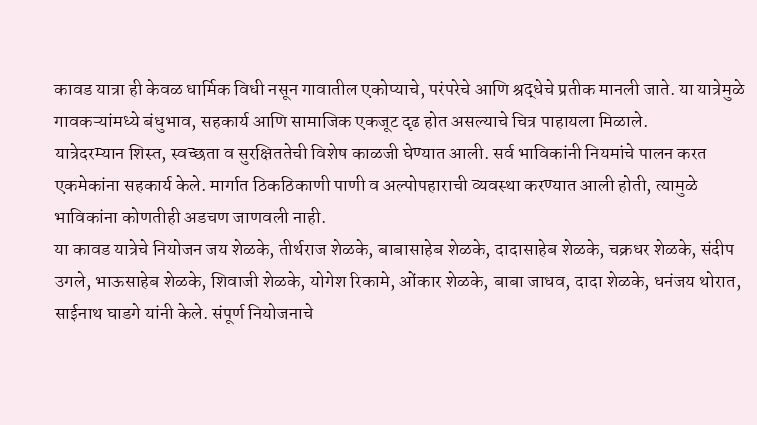कावड यात्रा ही केवळ धार्मिक विधी नसून गावातील एकोप्याचे, परंपरेचे आणि श्रद्धेचे प्रतीक मानली जाते. या यात्रेमुळे गावकऱ्यांमध्ये बंधुभाव, सहकार्य आणि सामाजिक एकजूट दृढ होत असल्याचे चित्र पाहायला मिळाले.
यात्रेदरम्यान शिस्त, स्वच्छता व सुरक्षिततेची विशेष काळजी घेण्यात आली. सर्व भाविकांनी नियमांचे पालन करत एकमेकांना सहकार्य केले. मार्गात ठिकठिकाणी पाणी व अल्पोपहाराची व्यवस्था करण्यात आली होती, त्यामुळे भाविकांना कोणतीही अडचण जाणवली नाही.
या कावड यात्रेचे नियोजन जय शेळके, तीर्थराज शेळके, बाबासाहेब शेळके, दादासाहेब शेळके, चक्रधर शेळके, संदीप उगले, भाऊसाहेब शेळके, शिवाजी शेळके, योगेश रिकामे, ओंकार शेळके, बाबा जाधव, दादा शेळके, धनंजय थोरात, साईनाथ घाडगे यांनी केले. संपूर्ण नियोजनाचे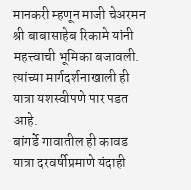मानकरी म्हणून माजी चेअरमन श्री बाबासाहेब रिकामे यांनी महत्त्वाची भूमिका बजावली. त्यांच्या मार्गदर्शनाखाली ही यात्रा यशस्वीपणे पार पडत आहे.
बांगर्डे गावातील ही कावड यात्रा दरवर्षीप्रमाणे यंदाही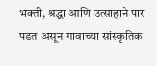भक्ती, श्रद्धा आणि उत्साहाने पार पडत असून गावाच्या सांस्कृतिक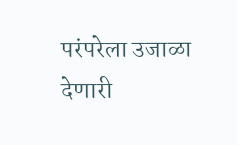परंपरेला उजाळा देणारी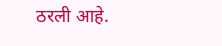ठरली आहे.